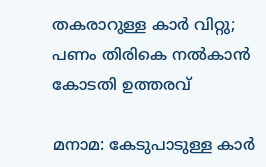തകരാറുള്ള കാർ വിറ്റു; പണം തിരികെ നൽകാൻ കോടതി ഉത്തരവ്

മനാമ: കേടുപാടുള്ള കാർ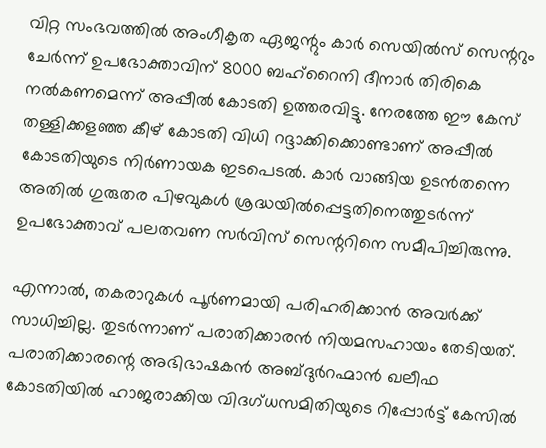വിറ്റ സംഭവത്തിൽ അംഗീകൃത ഏജന്റും കാർ സെയിൽസ് സെന്ററും ചേർന്ന് ഉപഭോക്താവിന് 8000 ബഹ്റൈനി ദീനാർ തിരികെ നൽകണമെന്ന് അപ്പീൽ കോടതി ഉത്തരവിട്ടു. നേരത്തേ ഈ കേസ് തള്ളിക്കളഞ്ഞ കീഴ് കോടതി വിധി റദ്ദാക്കിക്കൊണ്ടാണ് അപ്പീൽ കോടതിയുടെ നിർണായക ഇടപെടൽ. കാർ വാങ്ങിയ ഉടൻതന്നെ അതിൽ ഗുരുതര പിഴവുകൾ ശ്രദ്ധയിൽപ്പെട്ടതിനെത്തുടർന്ന് ഉപഭോക്താവ് പലതവണ സർവിസ് സെന്ററിനെ സമീപിച്ചിരുന്നു.

എന്നാൽ, തകരാറുകൾ പൂർണമായി പരിഹരിക്കാൻ അവർക്ക് സാധിച്ചില്ല. തുടർന്നാണ് പരാതിക്കാരൻ നിയമസഹായം തേടിയത്. പരാതിക്കാരന്റെ അഭിഭാഷകൻ അബ്ദുർറഹ്മാൻ ഖലീഫ കോടതിയിൽ ഹാജരാക്കിയ വിദഗ്ധസമിതിയുടെ റിപ്പോർട്ട് കേസിൽ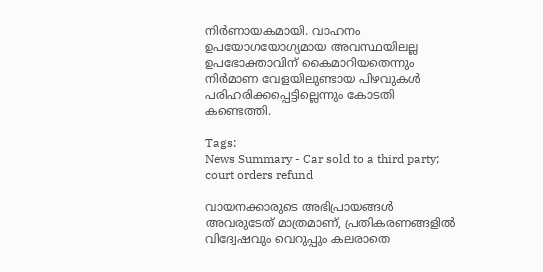നിർണായകമായി. വാഹനം ഉപയോഗയോഗ്യമായ അവസ്ഥയിലല്ല ഉപഭോക്താവിന് കൈമാറിയതെന്നും നിർമാണ വേളയിലുണ്ടായ പിഴവുകൾ പരിഹരിക്കപ്പെട്ടില്ലെന്നും കോടതി കണ്ടെത്തി.

Tags:
News Summary - Car sold to a third party; court orders refund

വായനക്കാരുടെ അഭിപ്രായങ്ങള്‍ അവരുടേത് മാത്രമാണ്, പ്രതികരണങ്ങളിൽ വിദ്വേഷവും വെറുപ്പും കലരാതെ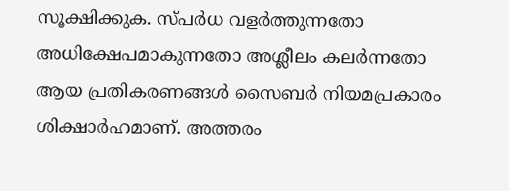സൂക്ഷിക്കുക. സ്പർധ വളർത്തുന്നതോ അധിക്ഷേപമാകുന്നതോ അശ്ലീലം കലർന്നതോ ആയ പ്രതികരണങ്ങൾ സൈബർ നിയമപ്രകാരം ശിക്ഷാർഹമാണ്. അത്തരം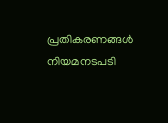പ്രതികരണങ്ങൾ നിയമനടപടി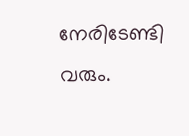നേരിടേണ്ടി വരും.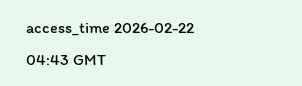access_time 2026-02-22 04:43 GMT